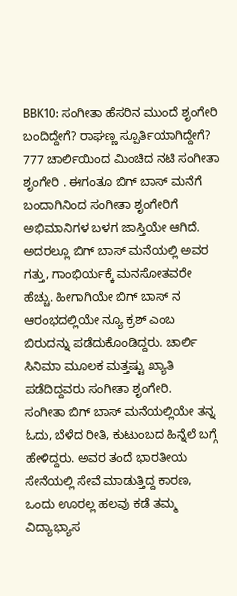BBK10: ಸಂಗೀತಾ ಹೆಸರಿನ ಮುಂದೆ ಶೃಂಗೇರಿ ಬಂದಿದ್ದೇಗೆ? ರಾಘಣ್ಣ ಸ್ಪೂರ್ತಿಯಾಗಿದ್ದೇಗೆ?
777 ಚಾರ್ಲಿಯಿಂದ ಮಿಂಚಿದ ನಟಿ ಸಂಗೀತಾ ಶೃಂಗೇರಿ . ಈಗಂತೂ ಬಿಗ್ ಬಾಸ್ ಮನೆಗೆ ಬಂದಾಗಿನಿಂದ ಸಂಗೀತಾ ಶೃಂಗೇರಿಗೆ ಅಭಿಮಾನಿಗಳ ಬಳಗ ಜಾಸ್ತಿಯೇ ಆಗಿದೆ. ಅದರಲ್ಲೂ ಬಿಗ್ ಬಾಸ್ ಮನೆಯಲ್ಲಿ ಅವರ ಗತ್ತು, ಗಾಂಭಿರ್ಯಕ್ಕೆ ಮನಸೋತವರೇ ಹೆಚ್ಚು. ಹೀಗಾಗಿಯೇ ಬಿಗ್ ಬಾಸ್ ನ ಆರಂಭದಲ್ಲಿಯೇ ನ್ಯೂ ಕ್ರಶ್ ಎಂಬ ಬಿರುದನ್ನು ಪಡೆದುಕೊಂಡಿದ್ದರು. ಚಾರ್ಲಿ ಸಿನಿಮಾ ಮೂಲಕ ಮತ್ತಷ್ಟು ಖ್ಯಾತಿ ಪಡೆದಿದ್ದವರು ಸಂಗೀತಾ ಶೃಂಗೇರಿ.
ಸಂಗೀತಾ ಬಿಗ್ ಬಾಸ್ ಮನೆಯಲ್ಲಿಯೇ ತನ್ನ ಓದು, ಬೆಳೆದ ರೀತಿ, ಕುಟುಂಬದ ಹಿನ್ನೆಲೆ ಬಗ್ಗೆ ಹೇಳಿದ್ದರು. ಅವರ ತಂದೆ ಭಾರತೀಯ ಸೇನೆಯಲ್ಲಿ ಸೇವೆ ಮಾಡುತ್ತಿದ್ದ ಕಾರಣ, ಒಂದು ಊರಲ್ಲ ಹಲವು ಕಡೆ ತಮ್ಮ ವಿದ್ಯಾಭ್ಯಾಸ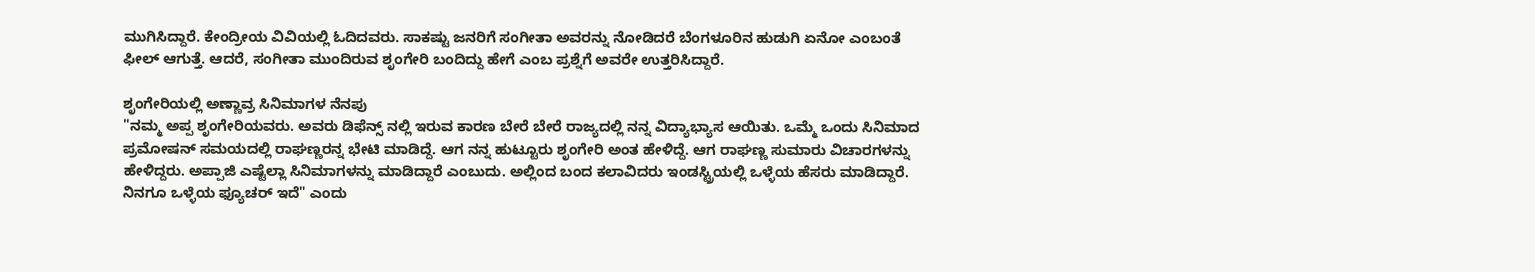ಮುಗಿಸಿದ್ದಾರೆ. ಕೇಂದ್ರೀಯ ವಿವಿಯಲ್ಲಿ ಓದಿದವರು. ಸಾಕಷ್ಟು ಜನರಿಗೆ ಸಂಗೀತಾ ಅವರನ್ನು ನೋಡಿದರೆ ಬೆಂಗಳೂರಿನ ಹುಡುಗಿ ಏನೋ ಎಂಬಂತೆ ಫೀಲ್ ಆಗುತ್ತೆ. ಆದರೆ, ಸಂಗೀತಾ ಮುಂದಿರುವ ಶೃಂಗೇರಿ ಬಂದಿದ್ದು ಹೇಗೆ ಎಂಬ ಪ್ರಶ್ನೆಗೆ ಅವರೇ ಉತ್ತರಿಸಿದ್ದಾರೆ.

ಶೃಂಗೇರಿಯಲ್ಲಿ ಅಣ್ಣಾವ್ರ ಸಿನಿಮಾಗಳ ನೆನಪು
"ನಮ್ಮ ಅಪ್ಪ ಶೃಂಗೇರಿಯವರು. ಅವರು ಡಿಫೆನ್ಸ್ ನಲ್ಲಿ ಇರುವ ಕಾರಣ ಬೇರೆ ಬೇರೆ ರಾಜ್ಯದಲ್ಲಿ ನನ್ನ ವಿದ್ಯಾಭ್ಯಾಸ ಆಯಿತು. ಒಮ್ಮೆ ಒಂದು ಸಿನಿಮಾದ ಪ್ರಮೋಷನ್ ಸಮಯದಲ್ಲಿ ರಾಘಣ್ಣರನ್ನ ಭೇಟಿ ಮಾಡಿದ್ದೆ. ಆಗ ನನ್ನ ಹುಟ್ಟೂರು ಶೃಂಗೇರಿ ಅಂತ ಹೇಳಿದ್ದೆ. ಆಗ ರಾಘಣ್ಣ ಸುಮಾರು ವಿಚಾರಗಳನ್ನು ಹೇಳಿದ್ದರು. ಅಪ್ಪಾಜಿ ಎಷ್ಟೆಲ್ಲಾ ಸಿನಿಮಾಗಳನ್ನು ಮಾಡಿದ್ದಾರೆ ಎಂಬುದು. ಅಲ್ಲಿಂದ ಬಂದ ಕಲಾವಿದರು ಇಂಡಸ್ಟ್ರಿಯಲ್ಲಿ ಒಳ್ಳೆಯ ಹೆಸರು ಮಾಡಿದ್ದಾರೆ. ನಿನಗೂ ಒಳ್ಳೆಯ ಫ್ಯೂಚರ್ ಇದೆ" ಎಂದು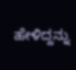ಹೇಳಿದ್ದನ್ನು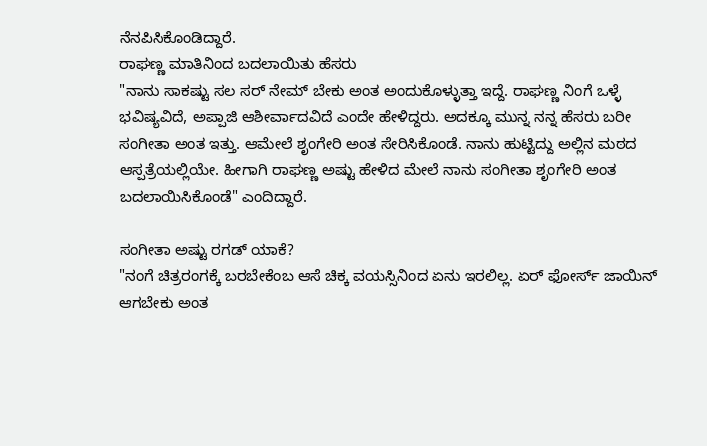ನೆನಪಿಸಿಕೊಂಡಿದ್ದಾರೆ.
ರಾಘಣ್ಣ ಮಾತಿನಿಂದ ಬದಲಾಯಿತು ಹೆಸರು
"ನಾನು ಸಾಕಷ್ಟು ಸಲ ಸರ್ ನೇಮ್ ಬೇಕು ಅಂತ ಅಂದುಕೊಳ್ಳುತ್ತಾ ಇದ್ದೆ. ರಾಘಣ್ಣ ನಿಂಗೆ ಒಳ್ಳೆ ಭವಿಷ್ಯವಿದೆ, ಅಪ್ಪಾಜಿ ಆಶೀರ್ವಾದವಿದೆ ಎಂದೇ ಹೇಳಿದ್ದರು. ಅದಕ್ಕೂ ಮುನ್ನ ನನ್ನ ಹೆಸರು ಬರೀ ಸಂಗೀತಾ ಅಂತ ಇತ್ತು. ಆಮೇಲೆ ಶೃಂಗೇರಿ ಅಂತ ಸೇರಿಸಿಕೊಂಡೆ. ನಾನು ಹುಟ್ಟಿದ್ದು ಅಲ್ಲಿನ ಮಠದ ಆಸ್ಪತ್ರೆಯಲ್ಲಿಯೇ. ಹೀಗಾಗಿ ರಾಘಣ್ಣ ಅಷ್ಟು ಹೇಳಿದ ಮೇಲೆ ನಾನು ಸಂಗೀತಾ ಶೃಂಗೇರಿ ಅಂತ ಬದಲಾಯಿಸಿಕೊಂಡೆ" ಎಂದಿದ್ದಾರೆ.

ಸಂಗೀತಾ ಅಷ್ಟು ರಗಡ್ ಯಾಕೆ?
"ನಂಗೆ ಚಿತ್ರರಂಗಕ್ಕೆ ಬರಬೇಕೆಂಬ ಆಸೆ ಚಿಕ್ಕ ವಯಸ್ಸಿನಿಂದ ಏನು ಇರಲಿಲ್ಲ. ಏರ್ ಫೋರ್ಸ್ ಜಾಯಿನ್ ಆಗಬೇಕು ಅಂತ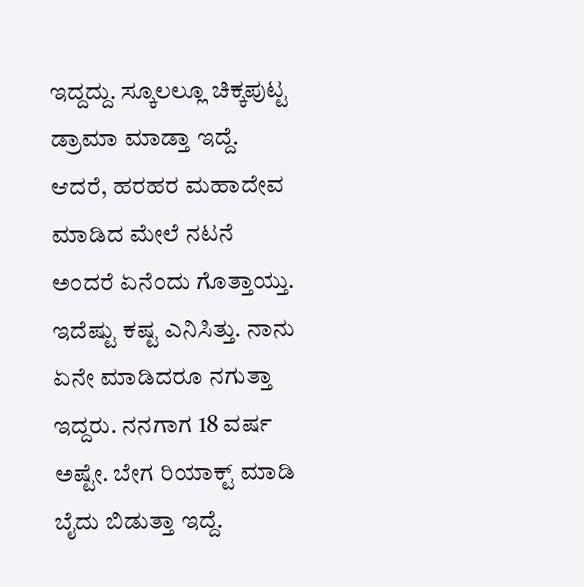ಇದ್ದದ್ದು. ಸ್ಕೂಲಲ್ಲೂ ಚಿಕ್ಕಪುಟ್ಟ ಡ್ರಾಮಾ ಮಾಡ್ತಾ ಇದ್ದೆ. ಆದರೆ, ಹರಹರ ಮಹಾದೇವ ಮಾಡಿದ ಮೇಲೆ ನಟನೆ ಅಂದರೆ ಏನೆಂದು ಗೊತ್ತಾಯ್ತು. ಇದೆಷ್ಟು ಕಷ್ಟ ಎನಿಸಿತ್ತು. ನಾನು ಏನೇ ಮಾಡಿದರೂ ನಗುತ್ತಾ ಇದ್ದರು. ನನಗಾಗ 18 ವರ್ಷ ಅಷ್ಟೇ. ಬೇಗ ರಿಯಾಕ್ಟ್ ಮಾಡಿ ಬೈದು ಬಿಡುತ್ತಾ ಇದ್ದೆ.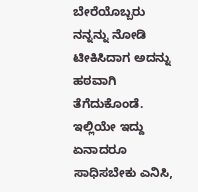ಬೇರೆಯೊಬ್ಬರು ನನ್ನನ್ನು ನೋಡಿ ಟೀಕಿಸಿದಾಗ ಅದನ್ನು ಹಠವಾಗಿ ತೆಗೆದುಕೊಂಡೆ. ಇಲ್ಲಿಯೇ ಇದ್ದು ಏನಾದರೂ ಸಾಧಿಸಬೇಕು ಎನಿಸಿ,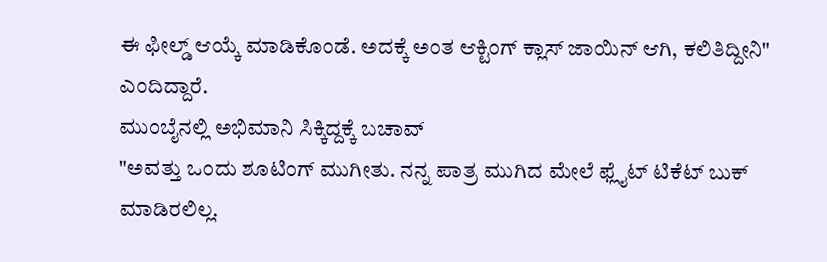ಈ ಫೀಲ್ಡ್ ಆಯ್ಕೆ ಮಾಡಿಕೊಂಡೆ. ಅದಕ್ಕೆ ಅಂತ ಆಕ್ಟಿಂಗ್ ಕ್ಲಾಸ್ ಜಾಯಿನ್ ಆಗಿ, ಕಲಿತಿದ್ದೀನಿ" ಎಂದಿದ್ದಾರೆ.
ಮುಂಬೈನಲ್ಲಿ ಅಭಿಮಾನಿ ಸಿಕ್ಕಿದ್ದಕ್ಕೆ ಬಚಾವ್
"ಅವತ್ತು ಒಂದು ಶೂಟಿಂಗ್ ಮುಗೀತು. ನನ್ನ ಪಾತ್ರ ಮುಗಿದ ಮೇಲೆ ಫ್ಲೈಟ್ ಟಿಕೆಟ್ ಬುಕ್ ಮಾಡಿರಲಿಲ್ಲ.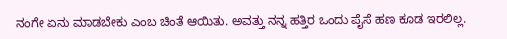ನಂಗೇ ಏನು ಮಾಡಬೇಕು ಎಂಬ ಚಿಂತೆ ಆಯಿತು. ಅವತ್ತು ನನ್ನ ಹತ್ತಿರ ಒಂದು ಪೈಸೆ ಹಣ ಕೂಡ ಇರಲಿಲ್ಲ.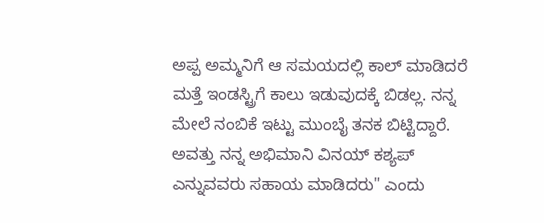ಅಪ್ಪ ಅಮ್ಮನಿಗೆ ಆ ಸಮಯದಲ್ಲಿ ಕಾಲ್ ಮಾಡಿದರೆ ಮತ್ತೆ ಇಂಡಸ್ಟ್ರಿಗೆ ಕಾಲು ಇಡುವುದಕ್ಕೆ ಬಿಡಲ್ಲ. ನನ್ನ ಮೇಲೆ ನಂಬಿಕೆ ಇಟ್ಟು ಮುಂಬೈ ತನಕ ಬಿಟ್ಟಿದ್ದಾರೆ. ಅವತ್ತು ನನ್ನ ಅಭಿಮಾನಿ ವಿನಯ್ ಕಶ್ಯಪ್ ಎನ್ನುವವರು ಸಹಾಯ ಮಾಡಿದರು" ಎಂದು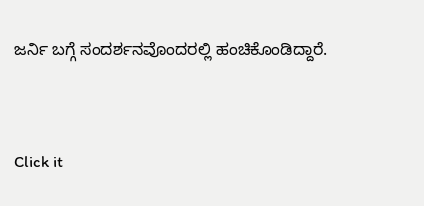ಜರ್ನಿ ಬಗ್ಗೆ ಸಂದರ್ಶನವೊಂದರಲ್ಲಿ ಹಂಚಿಕೊಂಡಿದ್ದಾರೆ.


Click it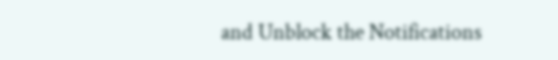and Unblock the Notifications